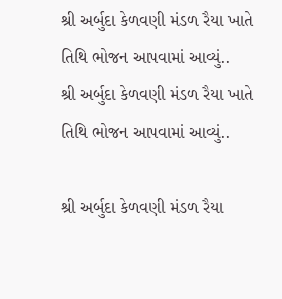શ્રી અર્બુદા કેળવણી મંડળ રૈયા ખાતે તિથિ ભોજન આપવામાં આવ્યું..
શ્રી અર્બુદા કેળવણી મંડળ રૈયા ખાતે તિથિ ભોજન આપવામાં આવ્યું..

શ્રી અર્બુદા કેળવણી મંડળ રૈયા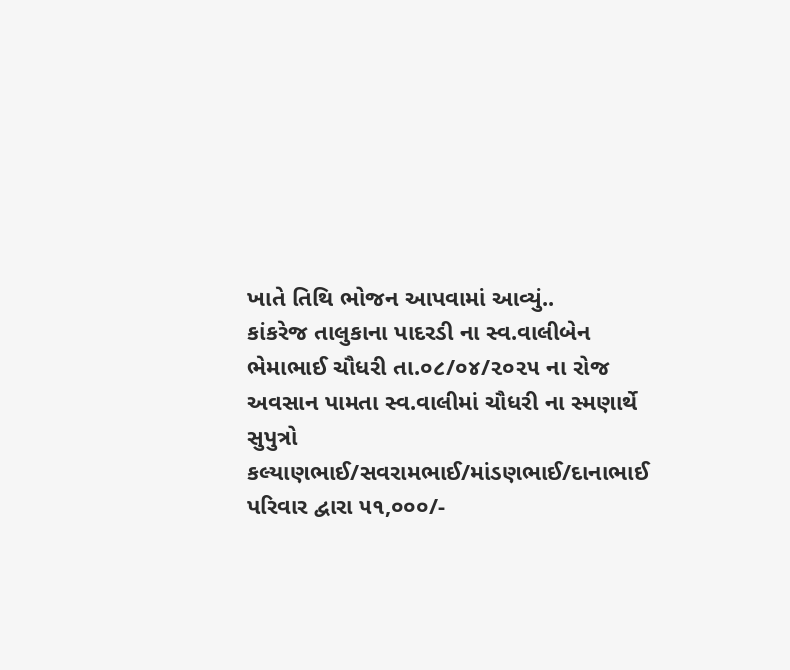ખાતે તિથિ ભોજન આપવામાં આવ્યું..
કાંકરેજ તાલુકાના પાદરડી ના સ્વ.વાલીબેન ભેમાભાઈ ચૌધરી તા.૦૮/૦૪/૨૦૨૫ ના રોજ અવસાન પામતા સ્વ.વાલીમાં ચૌધરી ના સ્મણાર્થે સુપુત્રો કલ્યાણભાઈ/સવરામભાઈ/માંડણભાઈ/દાનાભાઈ પરિવાર દ્વારા ૫૧,૦૦૦/-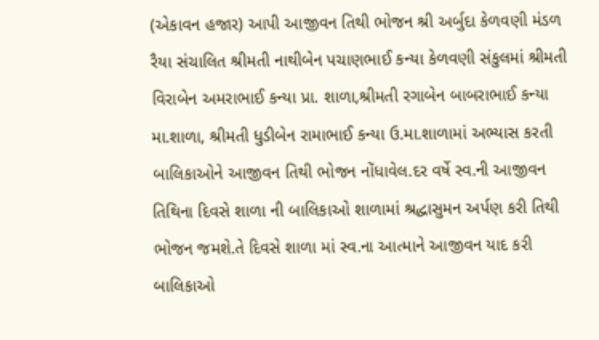(એકાવન હજાર) આપી આજીવન તિથી ભોજન શ્રી અર્બુદા કેળવણી મંડળ રૈયા સંચાલિત શ્રીમતી નાથીબેન પચાણભાઈ કન્યા કેળવણી સંકુલમાં શ્રીમતી વિરાબેન અમરાભાઈ કન્યા પ્રા. શાળા,શ્રીમતી રગાબેન બાબરાભાઈ કન્યા મા.શાળા, શ્રીમતી ધુડીબેન રામાભાઈ કન્યા ઉ.મા.શાળામાં અભ્યાસ કરતી બાલિકાઓને આજીવન તિથી ભોજન નોંધાવેલ.દર વર્ષે સ્વ.ની આજીવન તિથિના દિવસે શાળા ની બાલિકાઓ શાળામાં શ્રદ્ધાસુમન અર્પણ કરી તિથી ભોજન જમશે.તે દિવસે શાળા માં સ્વ.ના આત્માને આજીવન યાદ કરી બાલિકાઓ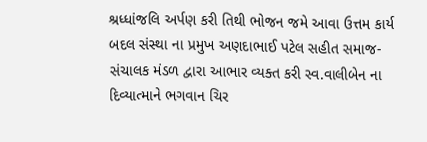શ્રધ્ધાંજલિ અર્પણ કરી તિથી ભોજન જમે આવા ઉત્તમ કાર્ય બદલ સંસ્થા ના પ્રમુખ અણદાભાઈ પટેલ સહીત સમાજ-સંચાલક મંડળ દ્વારા આભાર વ્યક્ત કરી સ્વ.વાલીબેન ના દિવ્યાત્માને ભગવાન ચિર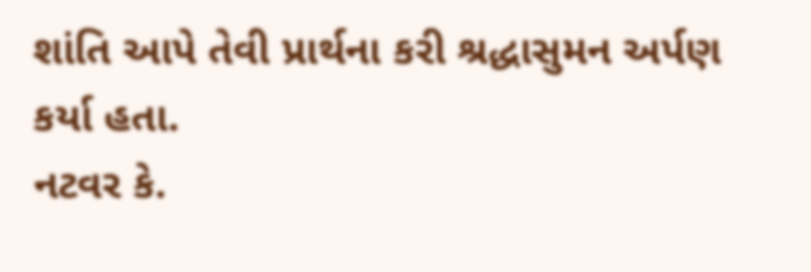શાંતિ આપે તેવી પ્રાર્થના કરી શ્રદ્ધાસુમન અર્પણ કર્યા હતા.
નટવર કે.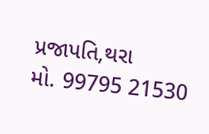પ્રજાપતિ,થરા
મો. 99795 21530